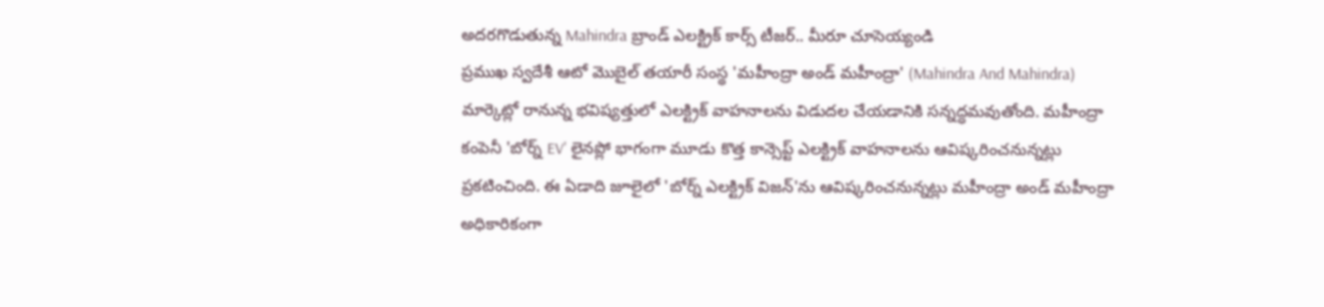అదరగొడుతున్న Mahindra బ్రాండ్ ఎలక్ట్రిక్ కార్స్ టీజర్.. మీరూ చూసెయ్యండి
ప్రముఖ స్వదేశీ ఆటో మొబైల్ తయారీ సంస్థ 'మహీంద్రా అండ్ మహీంద్రా' (Mahindra And Mahindra) మార్కెట్లో రానున్న భవిష్యత్తులో ఎలక్ట్రిక్ వాహనాలను విడుదల చేయడానికి సన్నద్ధమవుతోంది. మహీంద్రా కంపెనీ 'బోర్న్ EV' లైనప్లో భాగంగా మూడు కొత్త కాన్సెప్ట్ ఎలక్ట్రిక్ వాహనాలను ఆవిష్కరించనున్నట్లు ప్రకటించింది. ఈ ఏడాది జూలైలో 'బోర్న్ ఎలక్ట్రిక్ విజన్'ను ఆవిష్కరించనున్నట్లు మహీంద్రా అండ్ మహీంద్రా అధికారికంగా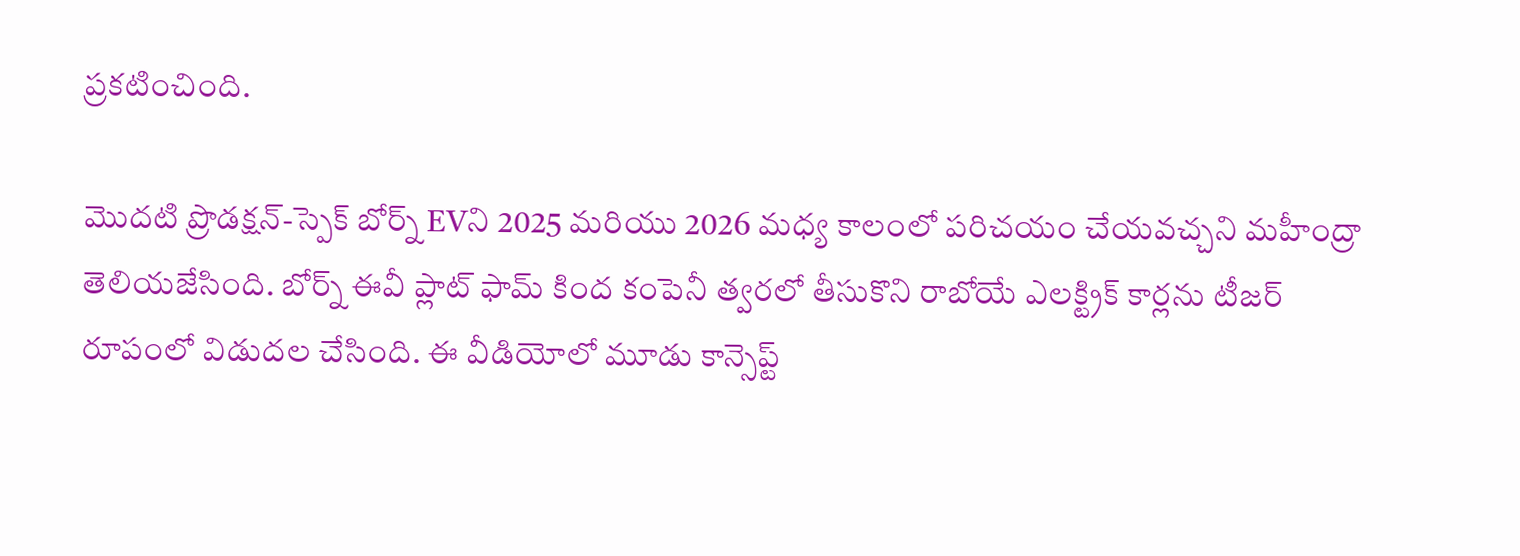ప్రకటించింది.

మొదటి ప్రొడక్షన్-స్పెక్ బోర్న్ EVని 2025 మరియు 2026 మధ్య కాలంలో పరిచయం చేయవచ్చని మహీంద్రా తెలియజేసింది. బోర్న్ ఈవీ ప్లాట్ ఫామ్ కింద కంపెనీ త్వరలో తీసుకొని రాబోయే ఎలక్ట్రిక్ కార్లను టీజర్ రూపంలో విడుదల చేసింది. ఈ వీడియోలో మూడు కాన్సెప్ట్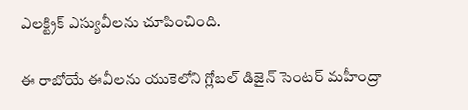ఎలక్ట్రిక్ ఎస్యువీలను చూపించింది.

ఈ రాబోయే ఈవీలను యుకెలోని గ్లోబల్ డిజైన్ సెంటర్ మహీంద్రా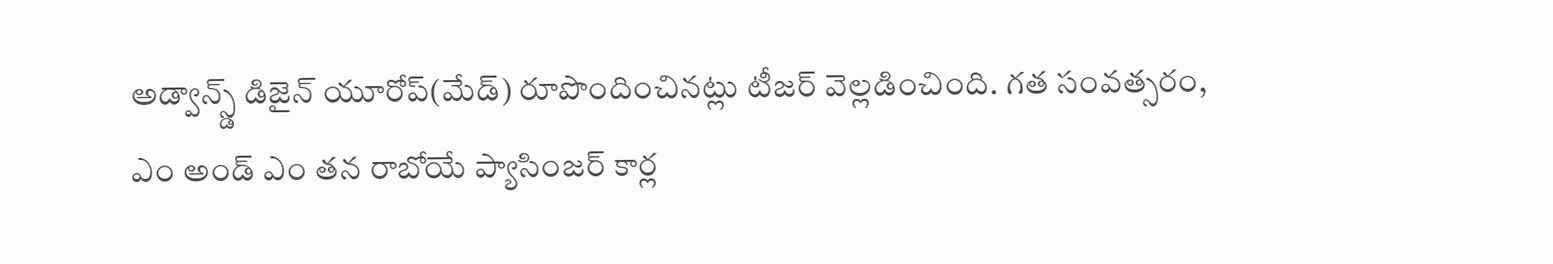అడ్వాన్స్డ్ డిజైన్ యూరోప్(మేడ్) రూపొందించినట్లు టీజర్ వెల్లడించింది. గత సంవత్సరం, ఎం అండ్ ఎం తన రాబోయే ప్యాసింజర్ కార్ల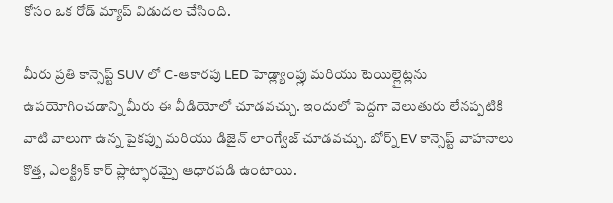కోసం ఒక రోడ్ మ్యాప్ విడుదల చేసింది.

మీరు ప్రతి కాన్సెప్ట్ SUV లో C-ఆకారపు LED హెడ్ల్యాంప్లు మరియు టెయిల్లైట్లను ఉపయోగించడాన్ని మీరు ఈ వీడియోలో చూడవచ్చు. ఇందులో పెద్దగా వెలుతురు లేనప్పటికి వాటి వాలుగా ఉన్న పైకప్పు మరియు డిజైన్ లాంగ్వేజ్ చూడవచ్చు. బోర్న్ EV కాన్సెప్ట్ వాహనాలు కొత్త, ఎలక్ట్రిక్ కార్ ప్లాట్ఫారమ్పై ఆధారపడి ఉంటాయి.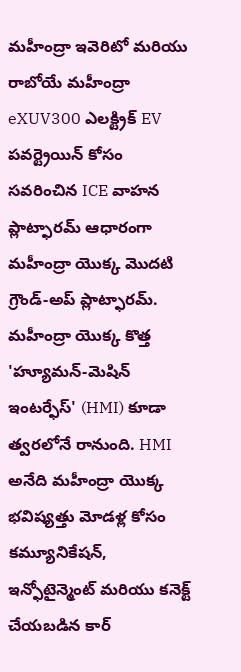మహీంద్రా ఇవెరిటో మరియు రాబోయే మహీంద్రా eXUV300 ఎలక్ట్రిక్ EV పవర్ట్రెయిన్ కోసం సవరించిన ICE వాహన ప్లాట్ఫారమ్ ఆధారంగా మహీంద్రా యొక్క మొదటి గ్రౌండ్-అప్ ప్లాట్ఫారమ్. మహీంద్రా యొక్క కొత్త 'హ్యూమన్-మెషిన్ ఇంటర్ఫేస్' (HMI) కూడా త్వరలోనే రానుంది. HMI అనేది మహీంద్రా యొక్క భవిష్యత్తు మోడళ్ల కోసం కమ్యూనికేషన్, ఇన్ఫోటైన్మెంట్ మరియు కనెక్ట్ చేయబడిన కార్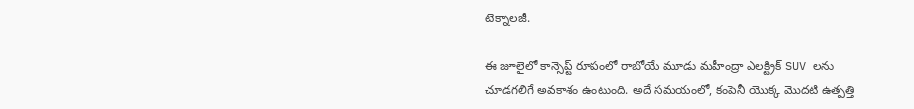టెక్నాలజీ.

ఈ జూలైలో కాన్సెప్ట్ రూపంలో రాబోయే మూడు మహీంద్రా ఎలక్ట్రిక్ SUV లను చూడగలిగే అవకాశం ఉంటుంది. అదే సమయంలో, కంపెనీ యొక్క మొదటి ఉత్పత్తి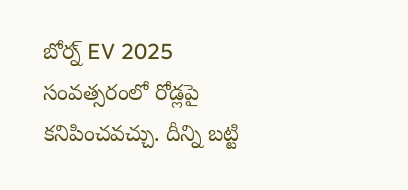బోర్న్ EV 2025 సంవత్సరంలో రోడ్లపై కనిపించవచ్చు. దీన్ని బట్టి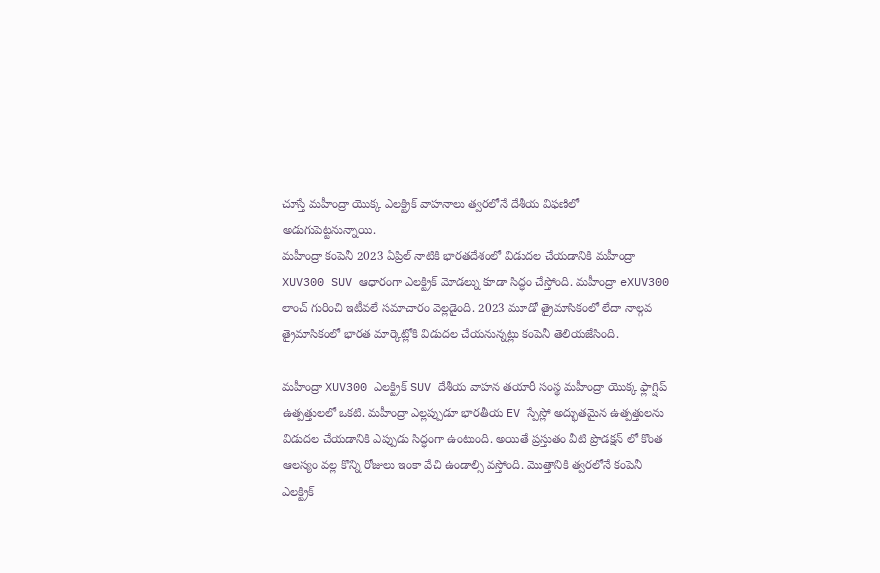చూస్తే మహీంద్రా యొక్క ఎలక్ట్రిక్ వాహనాలు త్వరలోనే దేశీయ విఫణిలో అడుగుపెట్టనున్నాయి.
మహీంద్రా కంపెనీ 2023 ఏప్రిల్ నాటికి భారతదేశంలో విడుదల చేయడానికి మహీంద్రా XUV300 SUV ఆధారంగా ఎలక్ట్రిక్ మోడల్ను కూడా సిద్ధం చేస్తోంది. మహీంద్రా eXUV300 లాంచ్ గురించి ఇటీవలే సమాచారం వెల్లడైంది. 2023 మూడో త్రైమాసికంలో లేదా నాల్గవ త్రైమాసికంలో భారత మార్కెట్లోకి విడుదల చేయనున్నట్లు కంపెనీ తెలియజేసింది.

మహీంద్రా XUV300 ఎలక్ట్రిక్ SUV దేశీయ వాహన తయారీ సంస్థ మహీంద్రా యొక్క ఫ్లాగ్షిప్ ఉత్పత్తులలో ఒకటి. మహీంద్రా ఎల్లప్పుడూ భారతీయ EV స్పేస్లో అద్భుతమైన ఉత్పత్తులను విడుదల చేయడానికి ఎప్పుడు సిద్ధంగా ఉంటుంది. అయితే ప్రస్తుతం వీటి ప్రొడక్షన్ లో కొంత ఆలస్యం వల్ల కొన్ని రోజులు ఇంకా వేచి ఉండాల్సి వస్తోంది. మొత్తానికి త్వరలోనే కంపెనీ ఎలక్ట్రిక్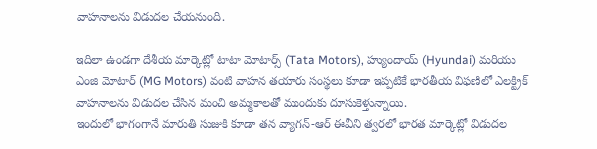వాహనాలను విడుదల చేయనుంది.

ఇదిలా ఉండగా దేశీయ మార్కెట్లో టాటా మోటార్స్ (Tata Motors), హ్యుందాయ్ (Hyundai) మరియు ఎంజి మోటార్ (MG Motors) వంటి వాహన తయారు సంస్థలు కూడా ఇప్పటికే భారతీయ విఫణిలో ఎలక్ట్రిక్ వాహనాలను విడుదల చేసిన మంచి అమ్మకాలతో ముందుకు దూసుకెళ్తున్నాయి.
ఇందులో భాగంగానే మారుతి సుజుకి కూడా తన వ్యాగన్-ఆర్ ఈవీని త్వరలో భారత మార్కెట్లో విడుదల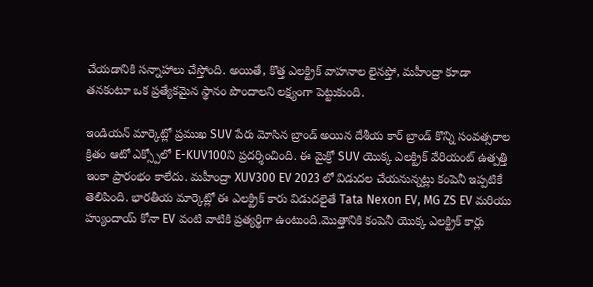చేయడానికి సన్నాహాలు చేస్తోంది. అయితే, కొత్త ఎలక్ట్రిక్ వాహనాల లైనప్తో, మహీంద్రా కూడా తనకంటూ ఒక ప్రత్యేకమైన స్థానం పొందాలని లక్ష్యంగా పెట్టుకుంది.

ఇండియన్ మార్కెట్లో ప్రముఖ SUV పేరు మోసిన బ్రాండ్ అయిన దేశీయ కార్ బ్రాండ్ కొన్ని సంవత్సరాల క్రితం ఆటో ఎక్స్పోలో E-KUV100ని ప్రదర్శించింది. ఈ మైక్రో SUV యొక్క ఎలక్ట్రిక్ వేరియంట్ ఉత్పత్తి ఇంకా ప్రారంభం కాలేదు. మహీంద్రా XUV300 EV 2023 లో విడుదల చేయనున్నట్లు కంపెనీ ఇప్పటికే తెలిపింది. భారతీయ మార్కెట్లో ఈ ఎలక్ట్రిక్ కారు విడుదలైతే Tata Nexon EV, MG ZS EV మరియు హ్యుందాయ్ కోనా EV వంటి వాటికి ప్రత్యర్థిగా ఉంటుంది.మొత్తానికి కంపెనీ యొక్క ఎలక్ట్రిక్ కార్లు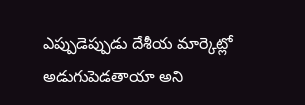ఎప్పుడెప్పుడు దేశీయ మార్కెట్లో అడుగుపెడతాయా అని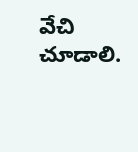వేచి చూడాలి.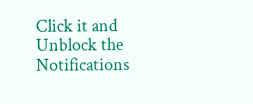Click it and Unblock the Notifications